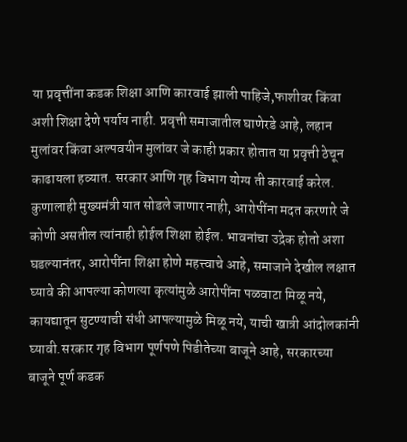या प्रवृत्तींना कडक शिक्षा आणि कारवाई झाली पाहिजे,फाशीवर किंवा अशी शिक्षा देणे पर्याय नाही. प्रवृत्ती समाजातील घाणेरडे आहे, लहान मुलांवर किंवा अल्पवयीन मुलांवर जे काही प्रकार होतात या प्रवृत्ती ठेचून काढायला हव्यात. सरकार आणि गृह विभाग योग्य ती कारवाई करेल. कुणालाही मुख्यमंत्री यात सोडले जाणार नाही, आरोपींना मदत करणारे जे कोणी असतील त्यांनाही होईल शिक्षा होईल. भावनांचा उद्रेक होतो अशा घडल्यानंतर, आरोपींना शिक्षा होणे महत्त्वाचे आहे, समाजाने देखील लक्षात घ्यावे की आपल्या कोणत्या कृत्यांमुळे आरोपींना पळवाटा मिळू नये, कायद्यातून सुटण्याची संधी आपल्यामुळे मिळू नये, याची खात्री आंदोलकांनी घ्यावी.सरकार गृह विभाग पूर्णपणे पिडीतेच्या बाजूने आहे, सरकारच्या बाजूने पूर्ण कडक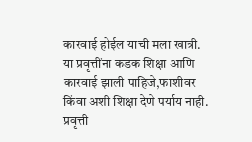कारवाई होईल याची मला खात्री.
या प्रवृत्तींना कडक शिक्षा आणि कारवाई झाली पाहिजे,फाशीवर किंवा अशी शिक्षा देणे पर्याय नाही. प्रवृत्ती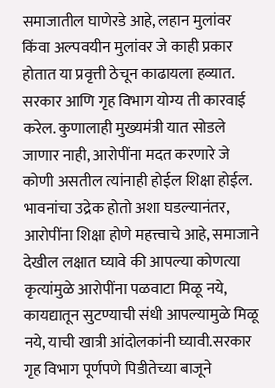समाजातील घाणेरडे आहे, लहान मुलांवर किंवा अल्पवयीन मुलांवर जे काही प्रकार होतात या प्रवृत्ती ठेचून काढायला हव्यात. सरकार आणि गृह विभाग योग्य ती कारवाई करेल. कुणालाही मुख्यमंत्री यात सोडले जाणार नाही, आरोपींना मदत करणारे जे कोणी असतील त्यांनाही होईल शिक्षा होईल. भावनांचा उद्रेक होतो अशा घडल्यानंतर, आरोपींना शिक्षा होणे महत्त्वाचे आहे, समाजाने देखील लक्षात घ्यावे की आपल्या कोणत्या कृत्यांमुळे आरोपींना पळवाटा मिळू नये, कायद्यातून सुटण्याची संधी आपल्यामुळे मिळू नये, याची खात्री आंदोलकांनी घ्यावी.सरकार गृह विभाग पूर्णपणे पिडीतेच्या बाजूने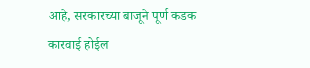आहे, सरकारच्या बाजूने पूर्ण कडक कारवाई होईल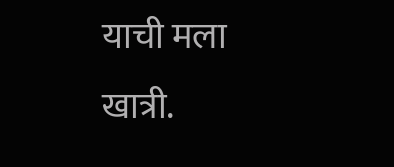याची मला खात्री.